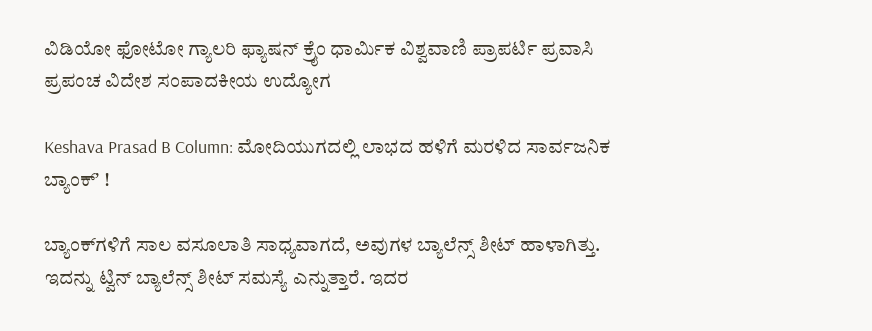ವಿಡಿಯೋ ಫೋಟೋ ಗ್ಯಾಲರಿ ಫ್ಯಾಷನ್ ಕ್ರೈಂ ಧಾರ್ಮಿಕ ವಿಶ್ವವಾಣಿ ಪ್ರಾಪರ್ಟಿ ಪ್ರವಾಸಿ ಪ್ರಪಂಚ ವಿದೇಶ ಸಂಪಾದಕೀಯ ಉದ್ಯೋಗ

Keshava Prasad B Column: ಮೋದಿಯುಗದಲ್ಲಿ ಲಾಭದ ಹಳಿಗೆ ಮರಳಿದ ಸಾರ್ವಜನಿಕ ಬ್ಯಾಂಕ್‌ʼ !

ಬ್ಯಾಂಕ್‌ಗಳಿಗೆ ಸಾಲ ವಸೂಲಾತಿ ಸಾಧ್ಯವಾಗದೆ, ಅವುಗಳ ಬ್ಯಾಲೆನ್ಸ್ ಶೀಟ್ ಹಾಳಾಗಿತ್ತು. ಇದನ್ನು ಟ್ವಿನ್ ಬ್ಯಾಲೆನ್ಸ್ ಶೀಟ್ ಸಮಸ್ಯೆ ಎನ್ನುತ್ತಾರೆ. ಇದರ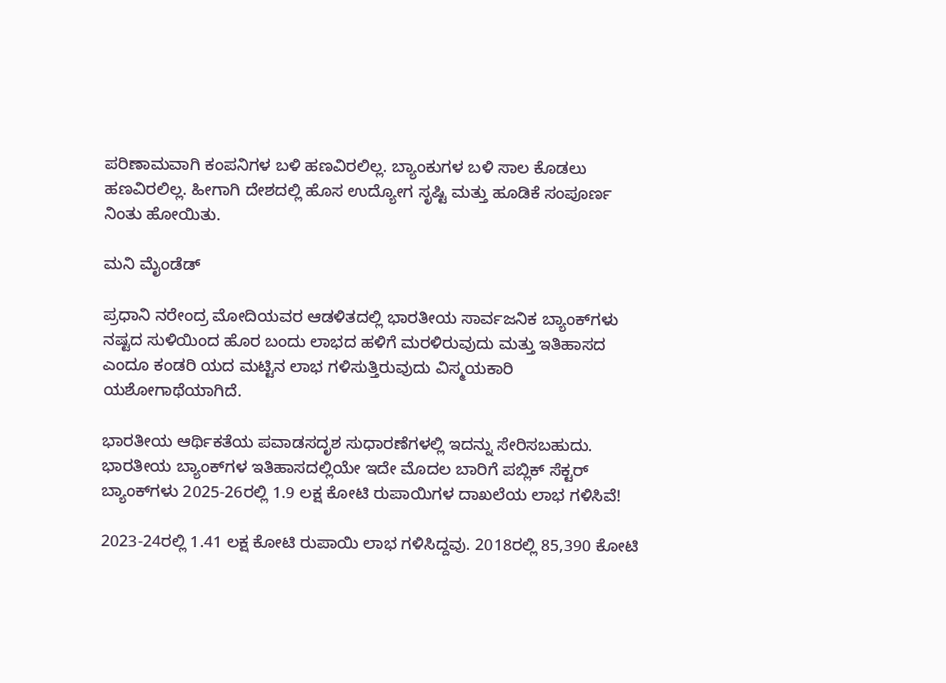ಪರಿಣಾಮವಾಗಿ ಕಂಪನಿಗಳ ಬಳಿ ಹಣವಿರಲಿಲ್ಲ. ಬ್ಯಾಂಕುಗಳ ಬಳಿ ಸಾಲ ಕೊಡಲು ಹಣವಿರಲಿಲ್ಲ. ಹೀಗಾಗಿ ದೇಶದಲ್ಲಿ ಹೊಸ ಉದ್ಯೋಗ ಸೃಷ್ಟಿ ಮತ್ತು ಹೂಡಿಕೆ ಸಂಪೂರ್ಣ ನಿಂತು ಹೋಯಿತು.

ಮನಿ ಮೈಂಡೆಡ್

ಪ್ರಧಾನಿ ನರೇಂದ್ರ ಮೋದಿಯವರ ಆಡಳಿತದಲ್ಲಿ ಭಾರತೀಯ ಸಾರ್ವಜನಿಕ ಬ್ಯಾಂಕ್‌ಗಳು ನಷ್ಟದ ಸುಳಿಯಿಂದ ಹೊರ ಬಂದು ಲಾಭದ ಹಳಿಗೆ ಮರಳಿರುವುದು ಮತ್ತು ಇತಿಹಾಸದ ಎಂದೂ ಕಂಡರಿ‌ ಯದ ಮಟ್ಟಿನ ಲಾಭ ಗಳಿಸುತ್ತಿರುವುದು ವಿಸ್ಮಯಕಾರಿ ಯಶೋಗಾಥೆಯಾಗಿದೆ.

ಭಾರತೀಯ ಆರ್ಥಿಕತೆಯ ಪವಾಡಸದೃಶ ಸುಧಾರಣೆಗಳಲ್ಲಿ ಇದನ್ನು ಸೇರಿಸಬಹುದು. ಭಾರತೀಯ ಬ್ಯಾಂಕ್‌ಗಳ ಇತಿಹಾಸದಲ್ಲಿಯೇ ಇದೇ ಮೊದಲ ಬಾರಿಗೆ ಪಬ್ಲಿಕ್ ಸೆಕ್ಟರ್ ಬ್ಯಾಂಕ್‌ಗಳು 2025-26ರಲ್ಲಿ 1.9 ಲಕ್ಷ ಕೋಟಿ ರುಪಾಯಿಗಳ ದಾಖಲೆಯ ಲಾಭ ಗಳಿಸಿವೆ!

2023-24ರಲ್ಲಿ 1.41 ಲಕ್ಷ ಕೋಟಿ ರುಪಾಯಿ ಲಾಭ ಗಳಿಸಿದ್ದವು. 2018ರಲ್ಲಿ 85,390 ಕೋಟಿ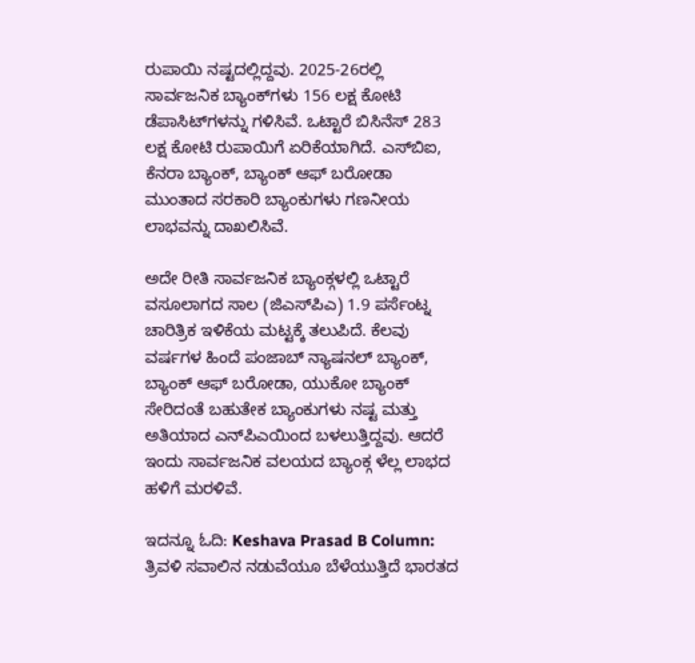ರುಪಾಯಿ ನಷ್ಟದಲ್ಲಿದ್ದವು. 2025-26ರಲ್ಲಿ ಸಾರ್ವಜನಿಕ ಬ್ಯಾಂಕ್‌ಗಳು 156 ಲಕ್ಷ ಕೋಟಿ ಡೆಪಾಸಿಟ್‌ಗಳನ್ನು ಗಳಿಸಿವೆ. ಒಟ್ಟಾರೆ ಬಿಸಿನೆಸ್ 283 ಲಕ್ಷ ಕೋಟಿ ರುಪಾಯಿಗೆ ಏರಿಕೆಯಾಗಿದೆ. ಎಸ್‌ಬಿಐ, ಕೆನರಾ ಬ್ಯಾಂಕ್, ಬ್ಯಾಂಕ್ ಆಫ್ ಬರೋಡಾ ಮುಂತಾದ ಸರಕಾರಿ ಬ್ಯಾಂಕುಗಳು ಗಣನೀಯ ಲಾಭವನ್ನು ದಾಖಲಿಸಿವೆ.

ಅದೇ ರೀತಿ ಸಾರ್ವಜನಿಕ ಬ್ಯಾಂಕ್ಗಳಲ್ಲಿ ಒಟ್ಟಾರೆ ವಸೂಲಾಗದ ಸಾಲ (ಜಿಎಸ್‌ಪಿಎ) 1.9 ಪರ್ಸೆಂಟ್ನ ಚಾರಿತ್ರಿಕ ಇಳಿಕೆಯ ಮಟ್ಟಕ್ಕೆ ತಲುಪಿದೆ. ಕೆಲವು ವರ್ಷಗಳ ಹಿಂದೆ ಪಂಜಾಬ್ ನ್ಯಾಷನಲ್ ಬ್ಯಾಂಕ್, ಬ್ಯಾಂಕ್ ಆಫ್ ಬರೋಡಾ, ಯುಕೋ ಬ್ಯಾಂಕ್ ಸೇರಿದಂತೆ ಬಹುತೇಕ ಬ್ಯಾಂಕುಗಳು ನಷ್ಟ ಮತ್ತು ಅತಿಯಾದ ಎನ್‌ಪಿಎಯಿಂದ ಬಳಲುತ್ತಿದ್ದವು. ಆದರೆ ಇಂದು ಸಾರ್ವಜನಿಕ ವಲಯದ ಬ್ಯಾಂಕ್ಗ ಳೆಲ್ಲ ಲಾಭದ ಹಳಿಗೆ ಮರಳಿವೆ.

ಇದನ್ನೂ ಓದಿ: Keshava Prasad B Column: ತ್ರಿವಳಿ ಸವಾಲಿನ ನಡುವೆಯೂ ಬೆಳೆಯುತ್ತಿದೆ ಭಾರತದ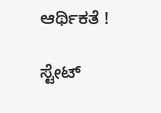ಆರ್ಥಿಕತೆ !

ಸ್ಟೇಟ್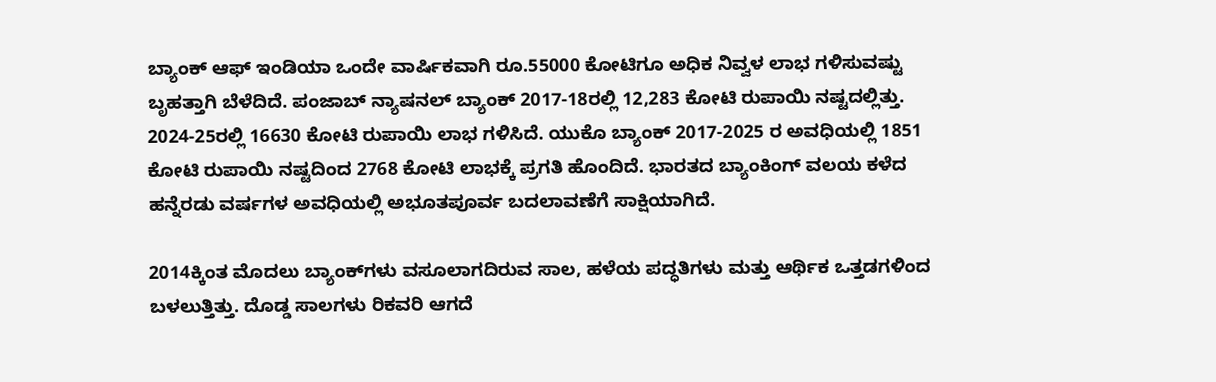ಬ್ಯಾಂಕ್ ಆಫ್ ಇಂಡಿಯಾ ಒಂದೇ ವಾರ್ಷಿಕವಾಗಿ ರೂ.55000 ಕೋಟಿಗೂ ಅಧಿಕ ನಿವ್ವಳ ಲಾಭ ಗಳಿಸುವಷ್ಟು ಬೃಹತ್ತಾಗಿ ಬೆಳೆದಿದೆ. ಪಂಜಾಬ್ ನ್ಯಾಷನಲ್ ಬ್ಯಾಂಕ್ 2017-18ರಲ್ಲಿ 12,283 ಕೋಟಿ ರುಪಾಯಿ ನಷ್ಟದಲ್ಲಿತ್ತು. 2024-25ರಲ್ಲಿ 16630 ಕೋಟಿ ರುಪಾಯಿ ಲಾಭ ಗಳಿಸಿದೆ. ಯುಕೊ ಬ್ಯಾಂಕ್ 2017-2025 ರ ಅವಧಿಯಲ್ಲಿ 1851 ಕೋಟಿ ರುಪಾಯಿ ನಷ್ಟದಿಂದ 2768 ಕೋಟಿ ಲಾಭಕ್ಕೆ ಪ್ರಗತಿ ಹೊಂದಿದೆ. ಭಾರತದ ಬ್ಯಾಂಕಿಂಗ್ ವಲಯ ಕಳೆದ ಹನ್ನೆರಡು ವರ್ಷಗಳ ಅವಧಿಯಲ್ಲಿ ಅಭೂತಪೂರ್ವ ಬದಲಾವಣೆಗೆ ಸಾಕ್ಷಿಯಾಗಿದೆ.

2014ಕ್ಕಿಂತ ಮೊದಲು ಬ್ಯಾಂಕ್‌ಗಳು ವಸೂಲಾಗದಿರುವ ಸಾಲ, ಹಳೆಯ ಪದ್ಧತಿಗಳು ಮತ್ತು ಆರ್ಥಿಕ ಒತ್ತಡಗಳಿಂದ ಬಳಲುತ್ತಿತ್ತು. ದೊಡ್ಡ ಸಾಲಗಳು ರಿಕವರಿ ಆಗದೆ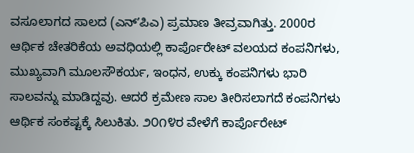ವಸೂಲಾಗದ ಸಾಲದ (ಎನ್ʼಪಿಎ) ಪ್ರಮಾಣ ತೀವ್ರವಾಗಿತ್ತು. 2000ರ ಆರ್ಥಿಕ ಚೇತರಿಕೆಯ ಅವಧಿಯಲ್ಲಿ ಕಾರ್ಪೊರೇಟ್ ವಲಯದ ಕಂಪನಿಗಳು, ಮುಖ್ಯವಾಗಿ ಮೂಲಸೌಕರ್ಯ, ಇಂಧನ, ಉಕ್ಕು ಕಂಪನಿಗಳು ಭಾರಿ ಸಾಲವನ್ನು ಮಾಡಿದ್ದವು. ಆದರೆ ಕ್ರಮೇಣ ಸಾಲ ತೀರಿಸಲಾಗದೆ ಕಂಪನಿಗಳು ಆರ್ಥಿಕ ಸಂಕಷ್ಟಕ್ಕೆ ಸಿಲುಕಿತು. ೨೦೧೪ರ ವೇಳೆಗೆ ಕಾರ್ಪೊರೇಟ್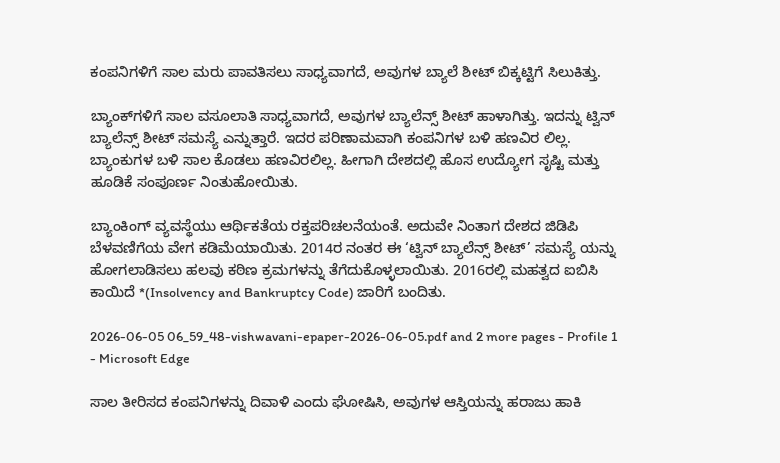ಕಂಪನಿಗಳಿಗೆ ಸಾಲ ಮರು ಪಾವತಿಸಲು ಸಾಧ್ಯವಾಗದೆ, ಅವುಗಳ ಬ್ಯಾಲೆ ಶೀಟ್ ಬಿಕ್ಕಟ್ಟಿಗೆ ಸಿಲುಕಿತ್ತು.

ಬ್ಯಾಂಕ್‌ಗಳಿಗೆ ಸಾಲ ವಸೂಲಾತಿ ಸಾಧ್ಯವಾಗದೆ, ಅವುಗಳ ಬ್ಯಾಲೆನ್ಸ್ ಶೀಟ್ ಹಾಳಾಗಿತ್ತು. ಇದನ್ನು ಟ್ವಿನ್ ಬ್ಯಾಲೆನ್ಸ್ ಶೀಟ್ ಸಮಸ್ಯೆ ಎನ್ನುತ್ತಾರೆ. ಇದರ ಪರಿಣಾಮವಾಗಿ ಕಂಪನಿಗಳ ಬಳಿ ಹಣವಿರ ಲಿಲ್ಲ. ಬ್ಯಾಂಕುಗಳ ಬಳಿ ಸಾಲ ಕೊಡಲು ಹಣವಿರಲಿಲ್ಲ. ಹೀಗಾಗಿ ದೇಶದಲ್ಲಿ ಹೊಸ ಉದ್ಯೋಗ ಸೃಷ್ಟಿ ಮತ್ತು ಹೂಡಿಕೆ ಸಂಪೂರ್ಣ ನಿಂತುಹೋಯಿತು.

ಬ್ಯಾಂಕಿಂಗ್ ವ್ಯವಸ್ಥೆಯು ಆರ್ಥಿಕತೆಯ ರಕ್ತಪರಿಚಲನೆಯಂತೆ. ಅದುವೇ ನಿಂತಾಗ ದೇಶದ ಜಿಡಿಪಿ ಬೆಳವಣಿಗೆಯ ವೇಗ ಕಡಿಮೆಯಾಯಿತು. 2014ರ ನಂತರ ಈ ‘ಟ್ವಿನ್ ಬ್ಯಾಲೆನ್ಸ್ ಶೀಟ್’ ಸಮಸ್ಯೆ ಯನ್ನು ಹೋಗಲಾಡಿಸಲು ಹಲವು ಕಠಿಣ ಕ್ರಮಗಳನ್ನು ತೆಗೆದುಕೊಳ್ಳಲಾಯಿತು. 2016ರಲ್ಲಿ ಮಹತ್ವದ ಐಬಿಸಿ ಕಾಯಿದೆ *(Insolvency and Bankruptcy Code) ಜಾರಿಗೆ ಬಂದಿತು.

2026-06-05 06_59_48-vishwavani-epaper-2026-06-05.pdf and 2 more pages - Profile 1 - Microsoft Edge

ಸಾಲ ತೀರಿಸದ ಕಂಪನಿಗಳನ್ನು ದಿವಾಳಿ ಎಂದು ಘೋಷಿಸಿ, ಅವುಗಳ ಆಸ್ತಿಯನ್ನು ಹರಾಜು ಹಾಕಿ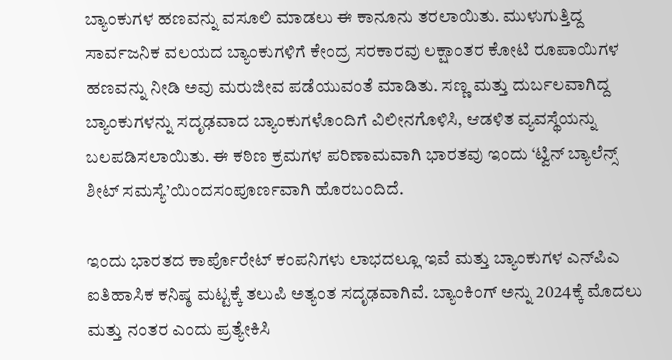ಬ್ಯಾಂಕುಗಳ ಹಣವನ್ನು ವಸೂಲಿ ಮಾಡಲು ಈ ಕಾನೂನು ತರಲಾಯಿತು. ಮುಳುಗುತ್ತಿದ್ದ ಸಾರ್ವಜನಿಕ ವಲಯದ ಬ್ಯಾಂಕುಗಳಿಗೆ ಕೇಂದ್ರ ಸರಕಾರವು ಲಕ್ಷಾಂತರ ಕೋಟಿ ರೂಪಾಯಿಗಳ ಹಣವನ್ನು ನೀಡಿ ಅವು ಮರುಜೀವ ಪಡೆಯುವಂತೆ ಮಾಡಿತು. ಸಣ್ಣ ಮತ್ತು ದುರ್ಬಲವಾಗಿದ್ದ ಬ್ಯಾಂಕುಗಳನ್ನು ಸದೃಢವಾದ ಬ್ಯಾಂಕುಗಳೊಂದಿಗೆ ವಿಲೀನಗೊಳಿಸಿ, ಆಡಳಿತ ವ್ಯವಸ್ಥೆಯನ್ನು ಬಲಪಡಿಸಲಾಯಿತು. ಈ ಕಠಿಣ ಕ್ರಮಗಳ ಪರಿಣಾಮವಾಗಿ ಭಾರತವು ಇಂದು ‘ಟ್ವಿನ್ ಬ್ಯಾಲೆನ್ಸ್ ಶೀಟ್ ಸಮಸ್ಯೆ’ಯಿಂದಸಂಪೂರ್ಣವಾಗಿ ಹೊರಬಂದಿದೆ.

ಇಂದು ಭಾರತದ ಕಾರ್ಪೊರೇಟ್ ಕಂಪನಿಗಳು ಲಾಭದಲ್ಲೂ ಇವೆ ಮತ್ತು ಬ್ಯಾಂಕುಗಳ ಎನ್‌ಪಿಎ ಐತಿಹಾಸಿಕ ಕನಿಷ್ಠ ಮಟ್ಟಕ್ಕೆ ತಲುಪಿ ಅತ್ಯಂತ ಸದೃಢವಾಗಿವೆ. ಬ್ಯಾಂಕಿಂಗ್ ಅನ್ನು 2024ಕ್ಕೆ ಮೊದಲು ಮತ್ತು ನಂತರ ಎಂದು ಪ್ರತ್ಯೇಕಿಸಿ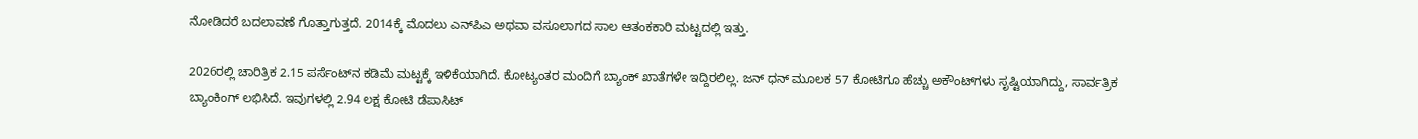ನೋಡಿದರೆ ಬದಲಾವಣೆ ಗೊತ್ತಾಗುತ್ತದೆ. 2014ಕ್ಕೆ ಮೊದಲು ಎನ್‌ಪಿಎ ಅಥವಾ ವಸೂಲಾಗದ ಸಾಲ ಆತಂಕಕಾರಿ ಮಟ್ಟದಲ್ಲಿ ಇತ್ತು.

2026ರಲ್ಲಿ ಚಾರಿತ್ರಿಕ 2.15 ಪರ್ಸೆಂಟ್‌ನ ಕಡಿಮೆ ಮಟ್ಟಕ್ಕೆ ಇಳಿಕೆಯಾಗಿದೆ. ಕೋಟ್ಯಂತರ ಮಂದಿಗೆ ಬ್ಯಾಂಕ್ ಖಾತೆಗಳೇ ಇದ್ದಿರಲಿಲ್ಲ. ಜನ್ ಧನ್ ಮೂಲಕ 57 ಕೋಟಿಗೂ ಹೆಚ್ಚು ಅಕೌಂಟ್‌ಗಳು ಸೃಷ್ಟಿಯಾಗಿದ್ದು, ಸಾರ್ವತ್ರಿಕ ಬ್ಯಾಂಕಿಂಗ್ ಲಭಿಸಿದೆ. ಇವುಗಳಲ್ಲಿ 2.94 ಲಕ್ಷ ಕೋಟಿ ಡೆಪಾಸಿಟ್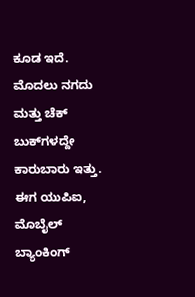ಕೂಡ ಇದೆ. ಮೊದಲು ನಗದು ಮತ್ತು ಚೆಕ್ ಬುಕ್‌ಗಳದ್ದೇ ಕಾರುಬಾರು ಇತ್ತು. ಈಗ ಯುಪಿಐ, ಮೊಬೈಲ್ ಬ್ಯಾಂಕಿಂಗ್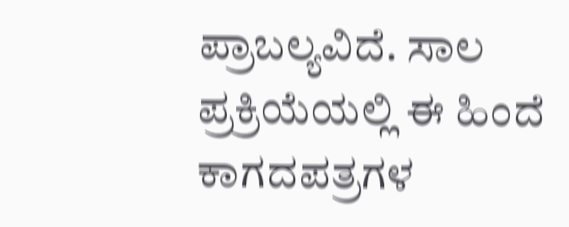ಪ್ರಾಬಲ್ಯವಿದೆ. ಸಾಲ ಪ್ರಕ್ರಿಯೆಯಲ್ಲಿ ಈ ಹಿಂದೆ ಕಾಗದಪತ್ರಗಳ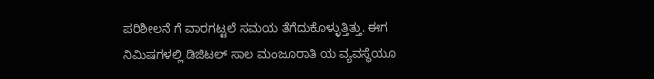ಪರಿಶೀಲನೆ ಗೆ ವಾರಗಟ್ಟಲೆ ಸಮಯ ತೆಗೆದುಕೊಳ್ಳುತ್ತಿತ್ತು. ಈಗ ನಿಮಿಷಗಳಲ್ಲಿ ಡಿಜಿಟಲ್ ಸಾಲ ಮಂಜೂರಾತಿ ಯ ವ್ಯವಸ್ಥೆಯೂ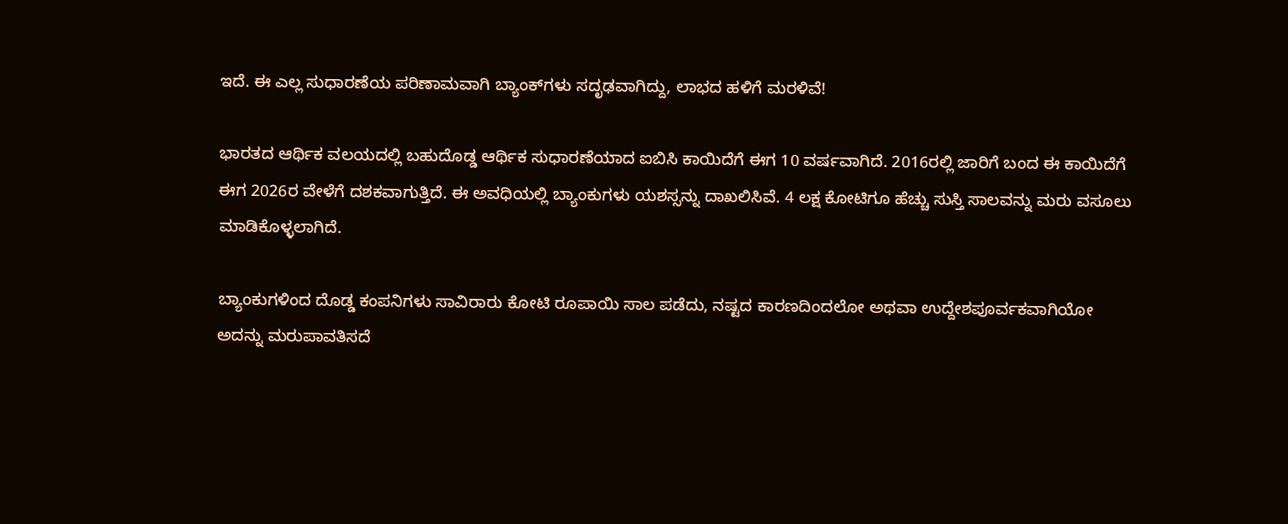ಇದೆ. ಈ ಎಲ್ಲ ಸುಧಾರಣೆಯ ಪರಿಣಾಮವಾಗಿ ಬ್ಯಾಂಕ್‌ಗಳು ಸದೃಢವಾಗಿದ್ದು, ಲಾಭದ ಹಳಿಗೆ ಮರಳಿವೆ!

ಭಾರತದ ಆರ್ಥಿಕ ವಲಯದಲ್ಲಿ ಬಹುದೊಡ್ಡ ಆರ್ಥಿಕ ಸುಧಾರಣೆಯಾದ ಐಬಿಸಿ ಕಾಯಿದೆಗೆ ಈಗ 10 ವರ್ಷವಾಗಿದೆ. 2016ರಲ್ಲಿ ಜಾರಿಗೆ ಬಂದ ಈ ಕಾಯಿದೆಗೆ ಈಗ 2026ರ ವೇಳೆಗೆ ದಶಕವಾಗುತ್ತಿದೆ. ಈ ಅವಧಿಯಲ್ಲಿ ಬ್ಯಾಂಕುಗಳು ಯಶಸ್ಸನ್ನು ದಾಖಲಿಸಿವೆ. 4 ಲಕ್ಷ ಕೋಟಿಗೂ ಹೆಚ್ಚು ಸುಸ್ತಿ ಸಾಲವನ್ನು ಮರು ವಸೂಲು ಮಾಡಿಕೊಳ್ಳಲಾಗಿದೆ.

ಬ್ಯಾಂಕುಗಳಿಂದ ದೊಡ್ಡ ಕಂಪನಿಗಳು ಸಾವಿರಾರು ಕೋಟಿ ರೂಪಾಯಿ ಸಾಲ ಪಡೆದು, ನಷ್ಟದ ಕಾರಣದಿಂದಲೋ ಅಥವಾ ಉದ್ದೇಶಪೂರ್ವಕವಾಗಿಯೋ ಅದನ್ನು ಮರುಪಾವತಿಸದೆ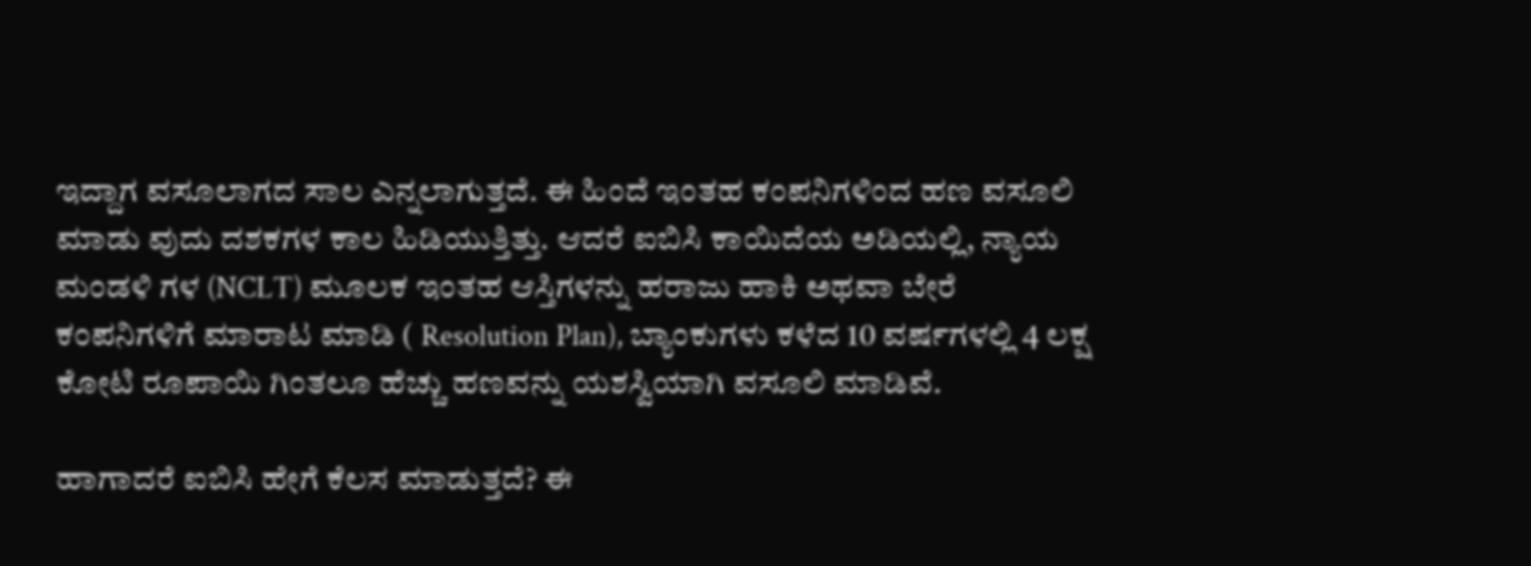ಇದ್ದಾಗ ವಸೂಲಾಗದ ಸಾಲ ಎನ್ನಲಾಗುತ್ತದೆ. ಈ ಹಿಂದೆ ಇಂತಹ ಕಂಪನಿಗಳಿಂದ ಹಣ ವಸೂಲಿ ಮಾಡು ವುದು ದಶಕಗಳ ಕಾಲ ಹಿಡಿಯುತ್ತಿತ್ತು. ಆದರೆ ಐಬಿಸಿ ಕಾಯಿದೆಯ ಅಡಿಯಲ್ಲಿ, ನ್ಯಾಯ ಮಂಡಳಿ ಗಳ (NCLT) ಮೂಲಕ ಇಂತಹ ಆಸ್ತಿಗಳನ್ನು ಹರಾಜು ಹಾಕಿ ಅಥವಾ ಬೇರೆ ಕಂಪನಿಗಳಿಗೆ ಮಾರಾಟ ಮಾಡಿ ( Resolution Plan), ಬ್ಯಾಂಕುಗಳು ಕಳೆದ 10 ವರ್ಷಗಳಲ್ಲಿ 4 ಲಕ್ಷ ಕೋಟಿ ರೂಪಾಯಿ ಗಿಂತಲೂ ಹೆಚ್ಚು ಹಣವನ್ನು ಯಶಸ್ವಿಯಾಗಿ ವಸೂಲಿ ಮಾಡಿವೆ.

ಹಾಗಾದರೆ ಐಬಿಸಿ ಹೇಗೆ ಕೆಲಸ ಮಾಡುತ್ತದೆ? ಈ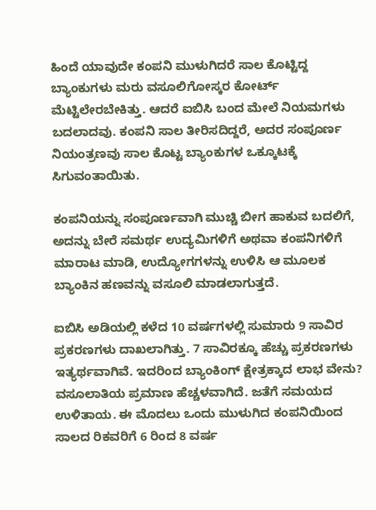ಹಿಂದೆ ಯಾವುದೇ ಕಂಪನಿ ಮುಳುಗಿದರೆ ಸಾಲ ಕೊಟ್ಟಿದ್ದ ಬ್ಯಾಂಕುಗಳು ಮರು ವಸೂಲಿಗೋಸ್ಕರ ಕೋರ್ಟ್ ಮೆಟ್ಟಿಲೇರಬೇಕಿತ್ತು. ಆದರೆ ಐಬಿಸಿ ಬಂದ ಮೇಲೆ ನಿಯಮಗಳು ಬದಲಾದವು. ಕಂಪನಿ ಸಾಲ ತೀರಿಸದಿದ್ದರೆ, ಅದರ ಸಂಪೂರ್ಣ ನಿಯಂತ್ರಣವು ಸಾಲ ಕೊಟ್ಟ ಬ್ಯಾಂಕುಗಳ ಒಕ್ಕೂಟಕ್ಕೆ ಸಿಗುವಂತಾಯಿತು.

ಕಂಪನಿಯನ್ನು ಸಂಪೂರ್ಣವಾಗಿ ಮುಚ್ಚಿ ಬೀಗ ಹಾಕುವ ಬದಲಿಗೆ, ಅದನ್ನು ಬೇರೆ ಸಮರ್ಥ ಉದ್ಯಮಿಗಳಿಗೆ ಅಥವಾ ಕಂಪನಿಗಳಿಗೆ ಮಾರಾಟ ಮಾಡಿ, ಉದ್ಯೋಗಗಳನ್ನು ಉಳಿಸಿ ಆ ಮೂಲಕ ಬ್ಯಾಂಕಿನ ಹಣವನ್ನು ವಸೂಲಿ ಮಾಡಲಾಗುತ್ತದೆ.

ಐಬಿಸಿ ಅಡಿಯಲ್ಲಿ ಕಳೆದ 10 ವರ್ಷಗಳಲ್ಲಿ ಸುಮಾರು 9 ಸಾವಿರ ಪ್ರಕರಣಗಳು ದಾಖಲಾಗಿತ್ತು. 7 ಸಾವಿರಕ್ಕೂ ಹೆಚ್ಚು ಪ್ರಕರಣಗಳು ಇತ್ಯರ್ಥವಾಗಿವೆ. ಇದರಿಂದ ಬ್ಯಾಂಕಿಂಗ್ ಕ್ಷೇತ್ರಕ್ಕಾದ ಲಾಭ ವೇನು? ವಸೂಲಾತಿಯ ಪ್ರಮಾಣ ಹೆಚ್ಚಳವಾಗಿದೆ. ಜತೆಗೆ ಸಮಯದ ಉಳಿತಾಯ. ಈ ಮೊದಲು ಒಂದು ಮುಳುಗಿದ ಕಂಪನಿಯಿಂದ ಸಾಲದ ರಿಕವರಿಗೆ 6 ರಿಂದ 8 ವರ್ಷ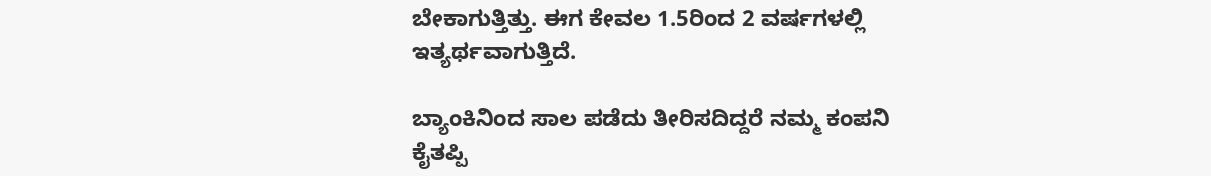ಬೇಕಾಗುತ್ತಿತ್ತು. ಈಗ ಕೇವಲ 1.5ರಿಂದ 2 ವರ್ಷಗಳಲ್ಲಿ ಇತ್ಯರ್ಥವಾಗುತ್ತಿದೆ.

ಬ್ಯಾಂಕಿನಿಂದ ಸಾಲ ಪಡೆದು ತೀರಿಸದಿದ್ದರೆ ನಮ್ಮ ಕಂಪನಿ ಕೈತಪ್ಪಿ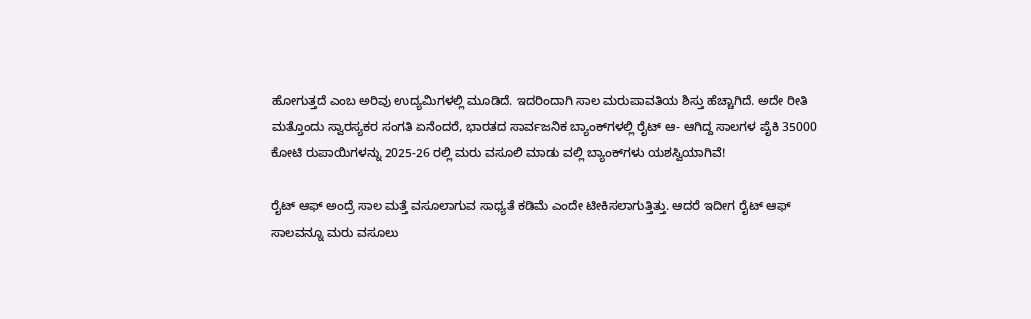ಹೋಗುತ್ತದೆ ಎಂಬ ಅರಿವು ಉದ್ಯಮಿಗಳಲ್ಲಿ ಮೂಡಿದೆ. ಇದರಿಂದಾಗಿ ಸಾಲ ಮರುಪಾವತಿಯ ಶಿಸ್ತು ಹೆಚ್ಚಾಗಿದೆ. ಅದೇ ರೀತಿ ಮತ್ತೊಂದು ಸ್ವಾರಸ್ಯಕರ ಸಂಗತಿ ಏನೆಂದರೆ, ಭಾರತದ ಸಾರ್ವಜನಿಕ ಬ್ಯಾಂಕ್‌ಗಳಲ್ಲಿ ರೈಟ್ ಆ- ಆಗಿದ್ದ ಸಾಲಗಳ ಪೈಕಿ 35000 ಕೋಟಿ ರುಪಾಯಿಗಳನ್ನು 2025-26 ರಲ್ಲಿ ಮರು ವಸೂಲಿ ಮಾಡು ವಲ್ಲಿ ಬ್ಯಾಂಕ್‌ಗಳು ಯಶಸ್ವಿಯಾಗಿವೆ!

ರೈಟ್ ಆಫ್ ಅಂದ್ರೆ ಸಾಲ ಮತ್ತೆ ವಸೂಲಾಗುವ ಸಾಧ್ಯತೆ ಕಡಿಮೆ ಎಂದೇ ಟೀಕಿಸಲಾಗುತ್ತಿತ್ತು. ಆದರೆ ಇದೀಗ ರೈಟ್ ಆಫ್ ಸಾಲವನ್ನೂ ಮರು ವಸೂಲು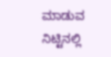ಮಾಡುವ ನಿಟ್ಟಿನಲ್ಲಿ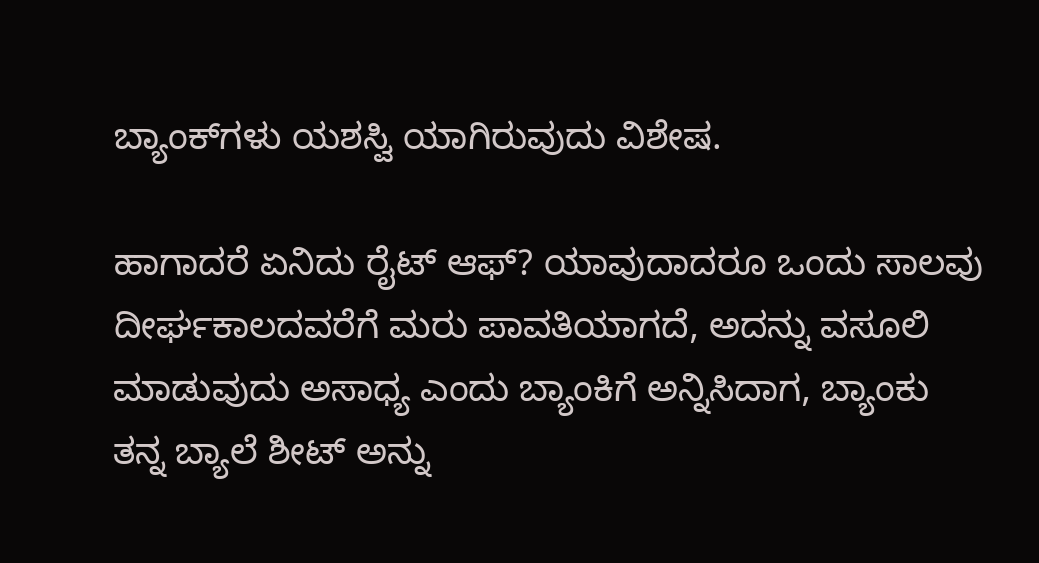ಬ್ಯಾಂಕ್‌ಗಳು ಯಶಸ್ವಿ ಯಾಗಿರುವುದು ವಿಶೇಷ.

ಹಾಗಾದರೆ ಏನಿದು ರೈಟ್ ಆಫ್? ಯಾವುದಾದರೂ ಒಂದು ಸಾಲವು ದೀರ್ಘಕಾಲದವರೆಗೆ ಮರು‌ ಪಾವತಿಯಾಗದೆ, ಅದನ್ನು ವಸೂಲಿ ಮಾಡುವುದು ಅಸಾಧ್ಯ ಎಂದು ಬ್ಯಾಂಕಿಗೆ ಅನ್ನಿಸಿದಾಗ, ಬ್ಯಾಂಕು ತನ್ನ ಬ್ಯಾಲೆ ಶೀಟ್ ಅನ್ನು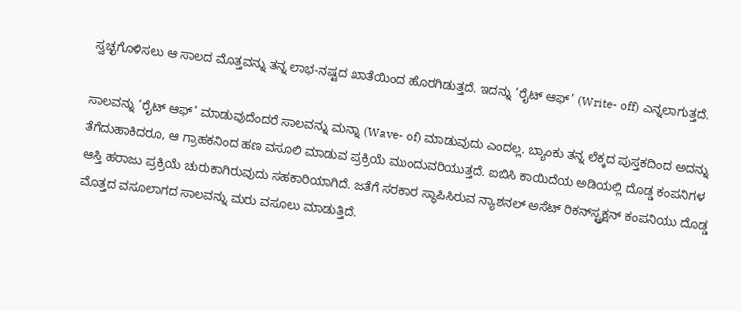ಸ್ವಚ್ಛಗೊಳಿಸಲು ಆ ಸಾಲದ ಮೊತ್ತವನ್ನು ತನ್ನ ಲಾಭ-ನಷ್ಟದ ಖಾತೆಯಿಂದ ಹೊರಗಿಡುತ್ತದೆ. ಇದನ್ನು ‘ರೈಟ್ ಆಫ್’ (Write- off) ಎನ್ನಲಾಗುತ್ತದೆ.

ಸಾಲವನ್ನು ‘ರೈಟ್ ಆಫ್’ ಮಾಡುವುದೆಂದರೆ ಸಾಲವನ್ನು ಮನ್ನಾ (Wave- of) ಮಾಡುವುದು ಎಂದಲ್ಲ. ಬ್ಯಾಂಕು ತನ್ನ ಲೆಕ್ಕದ ಪುಸ್ತಕದಿಂದ ಅದನ್ನು ತೆಗೆದುಹಾಕಿದರೂ, ಆ ಗ್ರಾಹಕನಿಂದ ಹಣ ವಸೂಲಿ ಮಾಡುವ ಪ್ರಕ್ರಿಯೆ ಮುಂದುವರಿಯುತ್ತದೆ. ಐಬಿಸಿ ಕಾಯಿದೆಯ ಅಡಿಯಲ್ಲಿ ದೊಡ್ಡ ಕಂಪನಿಗಳ ಆಸ್ತಿ ಹರಾಜು ಪ್ರಕ್ರಿಯೆ ಚುರುಕಾಗಿರುವುದು ಸಹಕಾರಿಯಾಗಿದೆ. ಜತೆಗೆ ಸರಕಾರ ಸ್ಥಾಪಿಸಿರುವ ನ್ಯಾಶನಲ್ ಅಸೆಟ್ ರಿಕನ್‌ಸ್ಟ್ರಕ್ಷನ್ ಕಂಪನಿಯು ದೊಡ್ಡ ಮೊತ್ತದ ವಸೂಲಾಗದ ಸಾಲವನ್ನು ಮರು ವಸೂಲು ಮಾಡುತ್ತಿದೆ.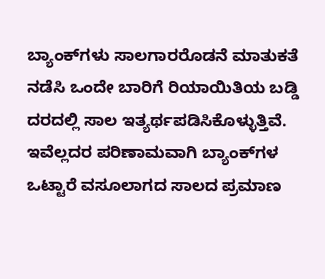ಬ್ಯಾಂಕ್‌ಗಳು ಸಾಲಗಾರರೊಡನೆ ಮಾತುಕತೆ ನಡೆಸಿ ಒಂದೇ ಬಾರಿಗೆ ರಿಯಾಯಿತಿಯ ಬಡ್ಡಿ ದರದಲ್ಲಿ ಸಾಲ ಇತ್ಯರ್ಥಪಡಿಸಿಕೊಳ್ಳುತ್ತಿವೆ. ಇವೆಲ್ಲದರ ಪರಿಣಾಮವಾಗಿ ಬ್ಯಾಂಕ್‌ಗಳ ಒಟ್ಟಾರೆ ವಸೂಲಾಗದ ಸಾಲದ ಪ್ರಮಾಣ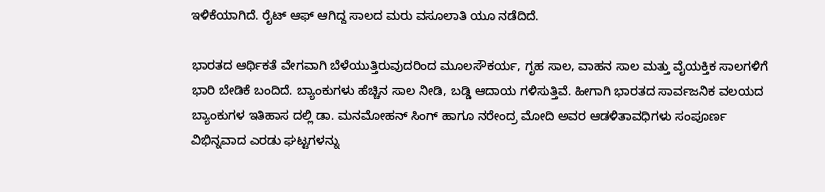ಇಳಿಕೆಯಾಗಿದೆ. ರೈಟ್ ಆಫ್ ಆಗಿದ್ದ ಸಾಲದ ಮರು ವಸೂಲಾತಿ‌ ಯೂ ನಡೆದಿದೆ.

ಭಾರತದ ಆರ್ಥಿಕತೆ ವೇಗವಾಗಿ ಬೆಳೆಯುತ್ತಿರುವುದರಿಂದ ಮೂಲಸೌಕರ್ಯ, ಗೃಹ ಸಾಲ, ವಾಹನ ಸಾಲ ಮತ್ತು ವೈಯಕ್ತಿಕ ಸಾಲಗಳಿಗೆ ಭಾರಿ ಬೇಡಿಕೆ ಬಂದಿದೆ. ಬ್ಯಾಂಕುಗಳು ಹೆಚ್ಚಿನ ಸಾಲ ನೀಡಿ, ಬಡ್ಡಿ ಆದಾಯ ಗಳಿಸುತ್ತಿವೆ. ಹೀಗಾಗಿ ಭಾರತದ ಸಾರ್ವಜನಿಕ ವಲಯದ ಬ್ಯಾಂಕುಗಳ ಇತಿಹಾಸ ದಲ್ಲಿ ಡಾ. ಮನಮೋಹನ್ ಸಿಂಗ್ ಹಾಗೂ ನರೇಂದ್ರ ಮೋದಿ ಅವರ ಆಡಳಿತಾವಧಿಗಳು ಸಂಪೂರ್ಣ ವಿಭಿನ್ನವಾದ ಎರಡು ಘಟ್ಟಗಳನ್ನು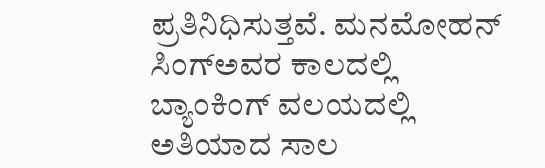ಪ್ರತಿನಿಧಿಸುತ್ತವೆ. ಮನಮೋಹನ್ ಸಿಂಗ್ಅವರ ಕಾಲದಲ್ಲಿ ಬ್ಯಾಂಕಿಂಗ್ ವಲಯದಲ್ಲಿ ಅತಿಯಾದ ಸಾಲ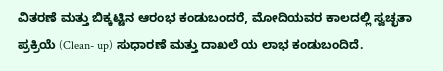ವಿತರಣೆ ಮತ್ತು ಬಿಕ್ಕಟ್ಟಿನ ಆರಂಭ ಕಂಡುಬಂದರೆ, ಮೋದಿಯವರ ಕಾಲದಲ್ಲಿ ಸ್ವಚ್ಛತಾ ಪ್ರಕ್ರಿಯೆ (Clean- up) ಸುಧಾರಣೆ ಮತ್ತು ದಾಖಲೆ ಯ ಲಾಭ ಕಂಡುಬಂದಿದೆ.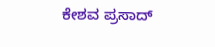ಕೇಶವ ಪ್ರಸಾದ್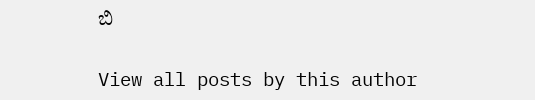ಬಿ

View all posts by this author